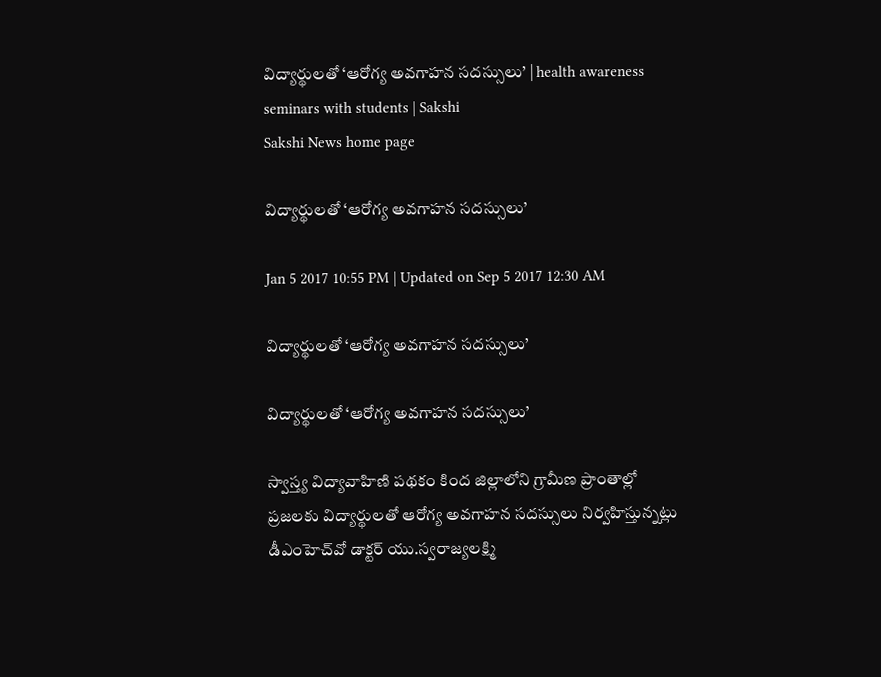విద్యార్థులతో ‘ఆరోగ్య అవగాహన సదస్సులు’ | health awareness seminars with students | Sakshi
Sakshi News home page

విద్యార్థులతో ‘ఆరోగ్య అవగాహన సదస్సులు’

Jan 5 2017 10:55 PM | Updated on Sep 5 2017 12:30 AM

విద్యార్థులతో ‘ఆరోగ్య అవగాహన సదస్సులు’

విద్యార్థులతో ‘ఆరోగ్య అవగాహన సదస్సులు’

స్వాస్త్య విద్యావాహిణి పథకం కింద జిల్లాలోని గ్రామీణ ప్రాంతాల్లో ప్రజలకు విద్యార్థులతో ఆరోగ్య అవగాహన సదస్సులు నిర్వహిస్తున్నట్లు డీఎంహెచ్‌వో డాక్టర్‌ యు.స్వరాజ్యలక్ష్మి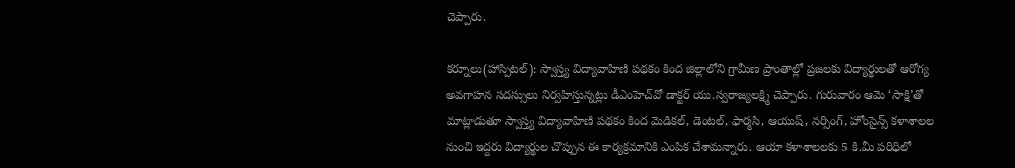చెప్పారు.

కర్నూలు(హాస్పిటల్‌): స్వాస్త్య విద్యావాహిణి పథకం కింద జిల్లాలోని గ్రామీణ ప్రాంతాల్లో ప్రజలకు విద్యార్థులతో ఆరోగ్య అవగాహన సదస్సులు నిర్వహిస్తున్నట్లు డీఎంహెచ్‌వో డాక్టర్‌ యు.స్వరాజ్యలక్ష్మి చెప్పారు. గురువారం ఆమె ‘సాక్షి’తో మాట్లాడుతూ స్వాస్త్య విద్యావాహిణి పథకం కింద మెడికల్, డెంటల్, ఫార్మసి, ఆయుష్, నర్సింగ్, హోంసైన్స్‌ కళాశాలల నుంచి ఇద్దరు విద్యార్థుల చొప్పున ఈ కార్యక్రమానికి ఎంపిక చేశామన్నారు. ఆయా కళాశాలలకు 5 కి.మీ పరిధిలో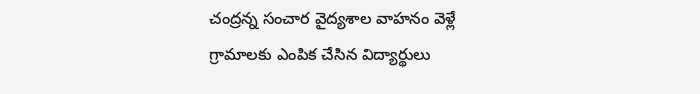చంద్రన్న సంచార వైద్యశాల వాహనం వెళ్లే గ్రామాలకు ఎంపిక చేసిన విద్యార్థులు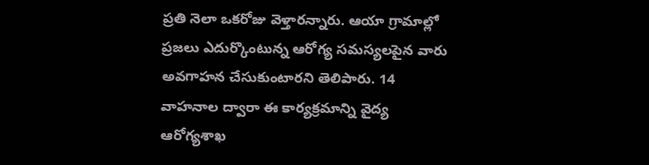ప్రతి నెలా ఒకరోజు వెళ్తారన్నారు. ఆయా గ్రామాల్లో ప్రజలు ఎదుర్కొంటున్న ఆరోగ్య సమస్యలపైన వారు అవగాహన చేసుకుంటారని తెలిపారు. 14 వాహనాల ద్వారా ఈ కార్యక్రమాన్ని వైద్య ఆరోగ్యశాఖ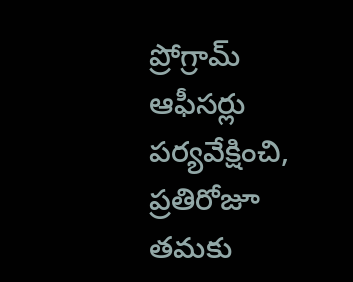ప్రోగ్రామ్‌ ఆఫీసర్లు పర్యవేక్షించి, ప్రతిరోజూ తమకు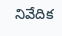నివేదిక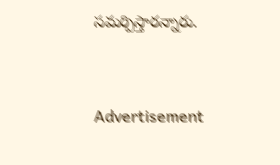సమర్పిస్తారన్నారు.


Advertisement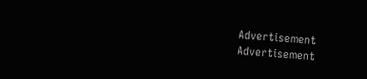Advertisement
Advertisement